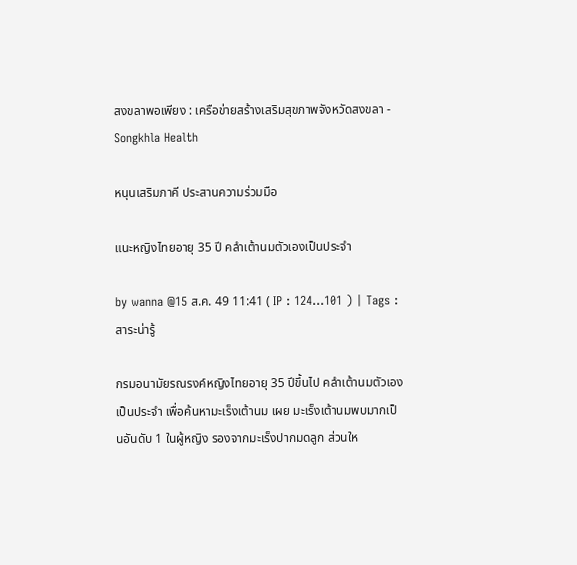สงขลาพอเพียง : เครือข่ายสร้างเสริมสุขภาพจังหวัดสงขลา - Songkhla Health

หนุนเสริมภาคี ประสานความร่วมมือ

แนะหญิงไทยอายุ 35 ปี คลำเต้านมตัวเองเป็นประจำ

by wanna @15 ส.ค. 49 11:41 ( IP : 124...101 ) | Tags : สาระน่ารู้

กรมอนามัยรณรงค์หญิงไทยอายุ 35 ปีขึ้นไป คลำเต้านมตัวเองเป็นประจำ เพื่อค้นหามะเร็งเต้านม เผย มะเร็งเต้านมพบมากเป็นอันดับ 1 ในผู้หญิง รองจากมะเร็งปากมดลูก ส่วนให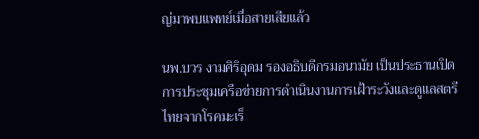ญ่มาพบแพทย์เมื่อสายเสียแล้ว

นพ.บวร งามศิริอุดม รองอธิบดีกรมอนามัย เป็นประธานเปิดการประชุมเครือข่ายการดำเนินงานการเฝ้าระวังและดูแลสตรีไทยจากโรคมะเร็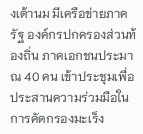งเต้านม มีเครือข่ายภาครัฐ องค์กรปกครองส่วนท้องถิ่น ภาคเอกชนประมาณ 40 คน เข้าประชุมเพื่อประสานความร่วมมือในการคัดกรองมะเร็ง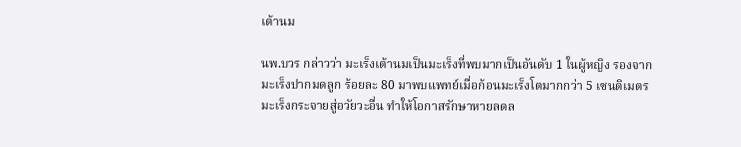เต้านม

นพ.บวร กล่าวว่า มะเร็งเต้านมเป็นมะเร็งที่พบมากเป็นอันดับ 1 ในผู้หญิง รองจากมะเร็งปากมดลูก ร้อยละ 80 มาพบแพทย์เมื่อก้อนมะเร็งโตมากกว่า 5 เซนติเมตร มะเร็งกระจายสู่อวัยวะอื่น ทำให้โอกาสรักษาหายลดล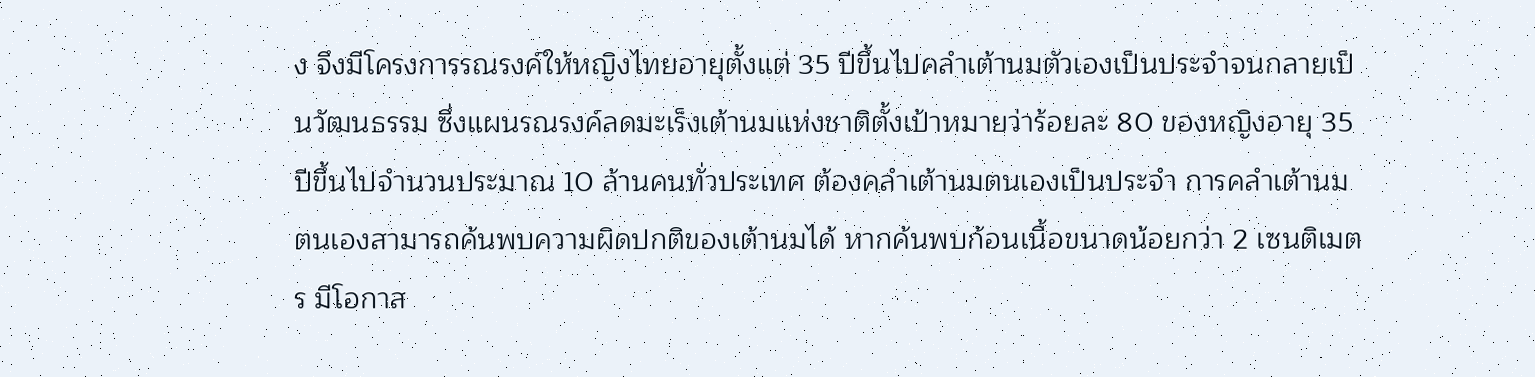ง จึงมีโครงการรณรงค์ให้หญิงไทยอายุตั้งแต่ 35 ปีขึ้นไปคลำเต้านมตัวเองเป็นประจำจนกลายเป็นวัฒนธรรม ซึ่งแผนรณรงค์ลดมะเร็งเต้านมแห่งชาติตั้งเป้าหมายว่าร้อยละ 80 ของหญิงอายุ 35 ปีขึ้นไปจำนวนประมาณ 10 ล้านคนทั่วประเทศ ต้องคลำเต้านมตนเองเป็นประจำ การคลำเต้านมตนเองสามารถค้นพบความผิดปกติของเต้านมได้ หากค้นพบก้อนเนื้อขนาดน้อยกว่า 2 เซนติเมตร มีโอกาส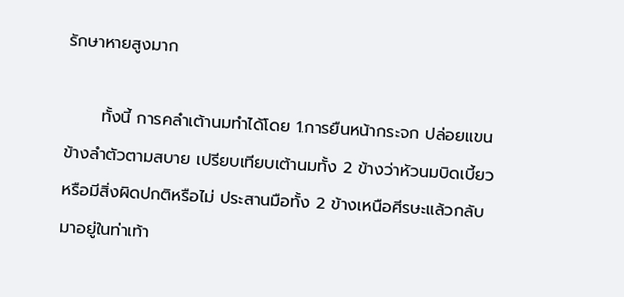รักษาหายสูงมาก

      ทั้งนี้ การคลำเต้านมทำได้โดย 1.การยืนหน้ากระจก ปล่อยแขนข้างลำตัวตามสบาย เปรียบเทียบเต้านมทั้ง 2 ข้างว่าหัวนมบิดเบี้ยว หรือมีสิ่งผิดปกติหรือไม่ ประสานมือทั้ง 2 ข้างเหนือศีรษะแล้วกลับมาอยู่ในท่าเท้า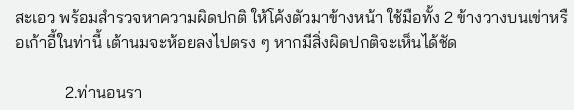สะเอว พร้อมสำรวจหาความผิดปกติ ให้โค้งตัวมาข้างหน้า ใช้มือทั้ง 2 ข้างวางบนเข่าหรือเก้าอี้ในท่านี้ เต้านมจะห้อยลงไปตรง ๆ หากมีสิ่งผิดปกติจะเห็นได้ชัด

            2.ท่านอนรา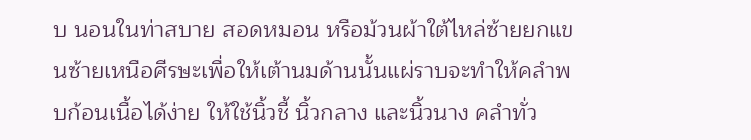บ นอนในท่าสบาย สอดหมอน หรือม้วนผ้าใต้ไหล่ซ้ายยกแขนซ้ายเหนือศีรษะเพื่อให้เต้านมด้านนั้นแผ่ราบจะทำให้คลำพบก้อนเนื้อได้ง่าย ให้ใช้นิ้วชี้ นิ้วกลาง และนิ้วนาง คลำทั่ว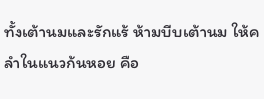ทั้งเต้านมและรักแร้ ห้ามบีบเต้านม ให้คลำในแนวก้นหอย คือ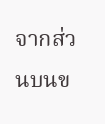จากส่วนบนข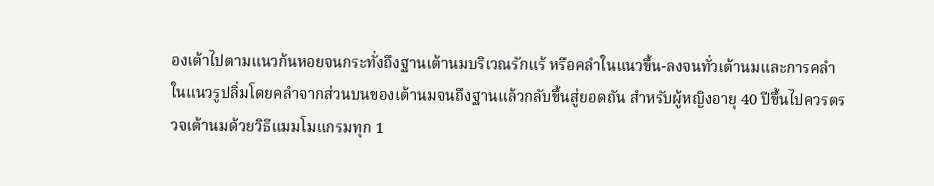องเต้าไปตามแนวก้นหอยจนกระทั่งถึงฐานเต้านมบริเวณรักแร้ หรือคลำในแนวขึ้น-ลงจนทั่วเต้านมและการคลำในแนวรูปลิ่มโดยคลำจากส่วนบนของเต้านมจนถึงฐานแล้วกลับขึ้นสู่ยอดถัน สำหรับผู้หญิงอายุ 40 ปีขึ้นไปควรตรวจเต้านมด้วยวิธีแมมโมแกรมทุก 1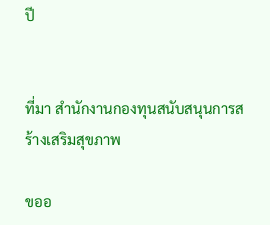ปี


ที่มา สำนักงานกองทุนสนับสนุนการสร้างเสริมสุขภาพ

ขออ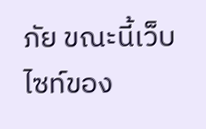ภัย ขณะนี้เว็บไซท์ของ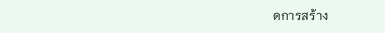ดการสร้าง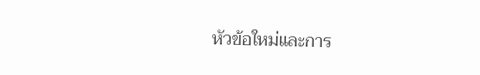หัวข้อใหม่และการ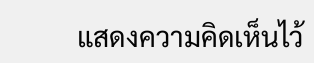แสดงความคิดเห็นไว้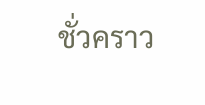ชั่วคราว